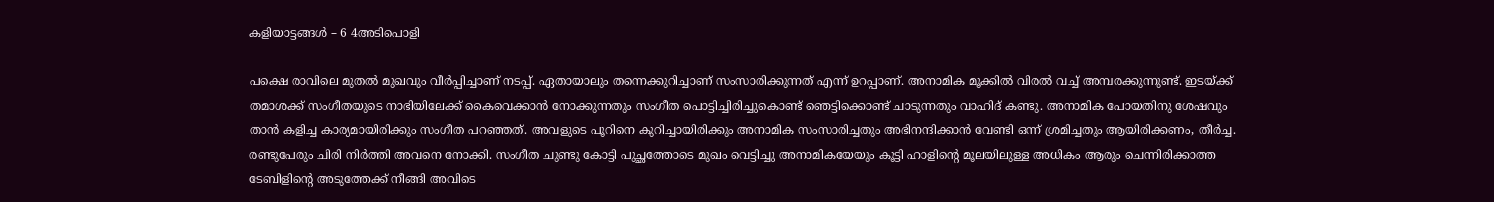കളിയാട്ടങ്ങൾ – 6 4അടിപൊളി

പക്ഷെ രാവിലെ മുതൽ മുഖവും വീർപ്പിച്ചാണ് നടപ്പ്. ഏതായാലും തന്നെക്കുറിച്ചാണ് സംസാരിക്കുന്നത് എന്ന് ഉറപ്പാണ്. അനാമിക മൂക്കിൽ വിരൽ വച്ച് അമ്പരക്കുന്നുണ്ട്. ഇടയ്ക്ക് തമാശക്ക് സംഗീതയുടെ നാഭിയിലേക്ക് കൈവെക്കാൻ നോക്കുന്നതും സംഗീത പൊട്ടിച്ചിരിച്ചുകൊണ്ട് ഞെട്ടിക്കൊണ്ട് ചാടുന്നതും വാഹിദ് കണ്ടു. അനാമിക പോയതിനു ശേഷവും താൻ കളിച്ച കാര്യമായിരിക്കും സംഗീത പറഞ്ഞത്. അവളുടെ പൂറിനെ കുറിച്ചായിരിക്കും അനാമിക സംസാരിച്ചതും അഭിനന്ദിക്കാൻ വേണ്ടി ഒന്ന് ശ്രമിച്ചതും ആയിരിക്കണം, തീർച്ച. രണ്ടുപേരും ചിരി നിർത്തി അവനെ നോക്കി. സംഗീത ചുണ്ടു കോട്ടി പുച്ഛത്തോടെ മുഖം വെട്ടിച്ചു അനാമികയേയും കൂട്ടി ഹാളിന്റെ മൂലയിലുള്ള അധികം ആരും ചെന്നിരിക്കാത്ത ടേബിളിന്റെ അടുത്തേക്ക് നീങ്ങി അവിടെ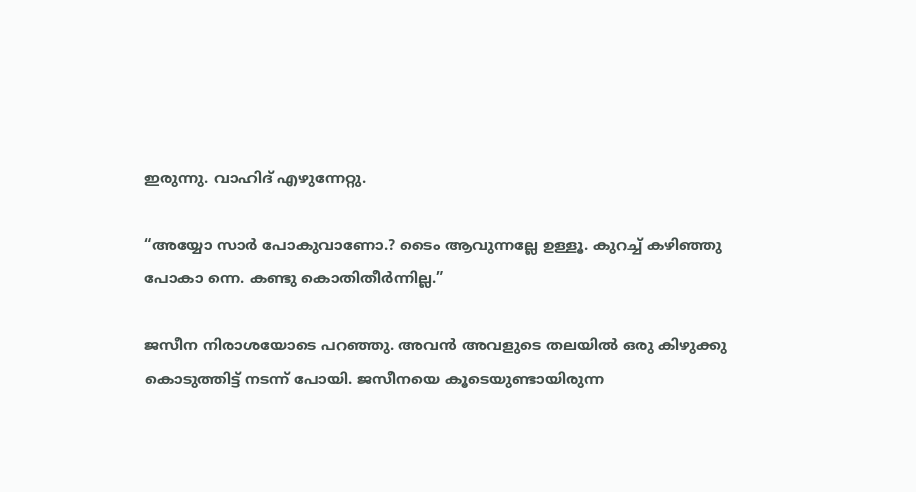ഇരുന്നു. വാഹിദ് എഴുന്നേറ്റു.

“അയ്യോ സാർ പോകുവാണോ.? ടൈം ആവുന്നല്ലേ ഉള്ളൂ. കുറച്ച് കഴിഞ്ഞു പോകാ ന്നെ. കണ്ടു കൊതിതീർന്നില്ല.”

ജസീന നിരാശയോടെ പറഞ്ഞു. അവൻ അവളുടെ തലയിൽ ഒരു കിഴുക്കു കൊടുത്തിട്ട് നടന്ന് പോയി. ജസീനയെ കൂടെയുണ്ടായിരുന്ന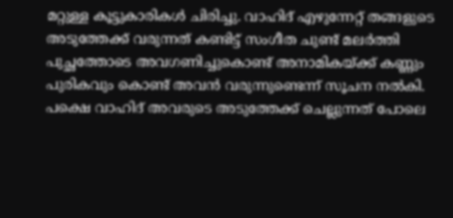മറ്റുള്ള കൂട്ടുകാരികൾ ചിരിച്ചു. വാഹിദ് എഴുന്നേറ്റ് തങ്ങളുടെ അടുത്തേക്ക് വരുന്നത് കണ്ടിട്ട് സംഗീത ചുണ്ട് മലർത്തി പുച്ഛത്തോടെ അവഗണിച്ചുകൊണ്ട് അനാമികയ്ക്ക് കണ്ണും പുരികവും കൊണ്ട് അവൻ വരുന്നുണ്ടെന്ന് സൂചന നൽകി. പക്ഷെ വാഹിദ് അവരുടെ അടുത്തേക്ക് ചെല്ലുന്നത് പോലെ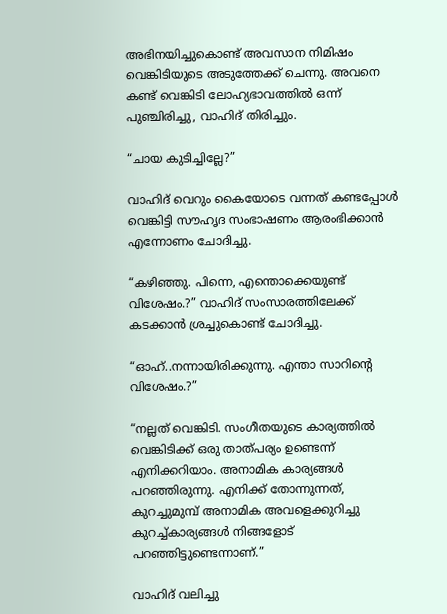അഭിനയിച്ചുകൊണ്ട് അവസാന നിമിഷം വെങ്കിടിയുടെ അടുത്തേക്ക് ചെന്നു. അവനെ കണ്ട് വെങ്കിടി ലോഹ്യഭാവത്തിൽ ഒന്ന് പുഞ്ചിരിച്ചു, വാഹിദ് തിരിച്ചും.

“ചായ കുടിച്ചില്ലേ?”

വാഹിദ് വെറും കൈയോടെ വന്നത് കണ്ടപ്പോൾ വെങ്കിട്ടി സൗഹൃദ സംഭാഷണം ആരംഭിക്കാൻ എന്നോണം ചോദിച്ചു.

“കഴിഞ്ഞു. പിന്നെ, എന്തൊക്കെയുണ്ട് വിശേഷം.?” വാഹിദ് സംസാരത്തിലേക്ക് കടക്കാൻ ശ്രച്ചുകൊണ്ട് ചോദിച്ചു.

“ഓഹ്..നന്നായിരിക്കുന്നു. എന്താ സാറിന്റെ വിശേഷം.?”

“നല്ലത് വെങ്കിടി. സംഗീതയുടെ കാര്യത്തിൽ വെങ്കിടിക്ക് ഒരു താത്പര്യം ഉണ്ടെന്ന് എനിക്കറിയാം. അനാമിക കാര്യങ്ങൾ പറഞ്ഞിരുന്നു. എനിക്ക് തോന്നുന്നത്, കുറച്ചുമുമ്പ് അനാമിക അവളെക്കുറിച്ചു കുറച്ച്കാര്യങ്ങൾ നിങ്ങളോട് പറഞ്ഞിട്ടുണ്ടെന്നാണ്.”

വാഹിദ് വലിച്ചു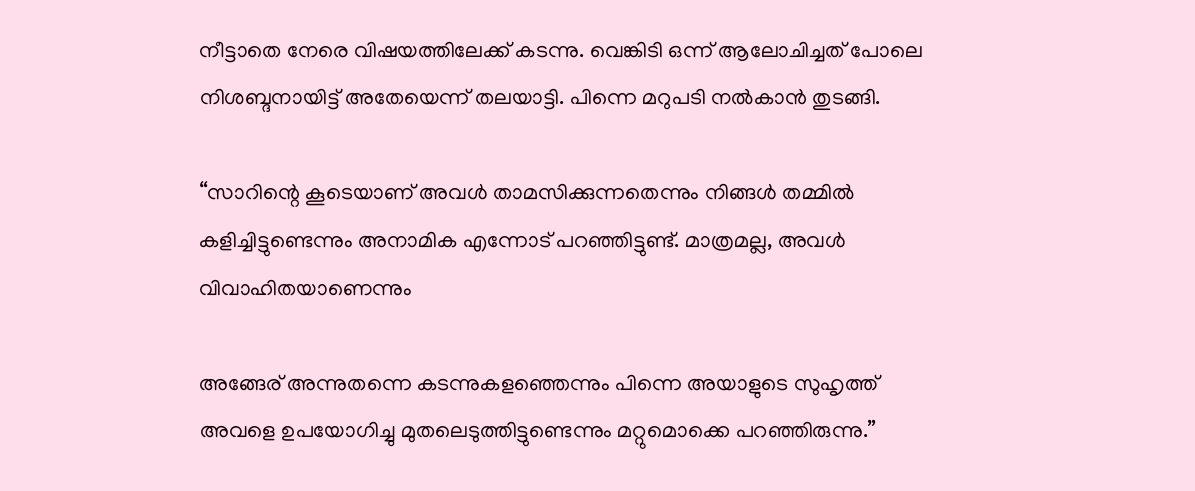നീട്ടാതെ നേരെ വിഷയത്തിലേക്ക് കടന്നു. വെങ്കിടി ഒന്ന് ആലോചിച്ചത് പോലെ നിശബ്ദനായിട്ട് അതേയെന്ന് തലയാട്ടി. പിന്നെ മറുപടി നൽകാൻ തുടങ്ങി.

“സാറിന്റെ കൂടെയാണ് അവൾ താമസിക്കുന്നതെന്നും നിങ്ങൾ തമ്മിൽ കളിച്ചിട്ടുണ്ടെന്നും അനാമിക എന്നോട് പറഞ്ഞിട്ടുണ്ട്. മാത്രമല്ല, അവൾ വിവാഹിതയാണെന്നും

അങ്ങേര് അന്നുതന്നെ കടന്നുകളഞ്ഞെന്നും പിന്നെ അയാളുടെ സുഹൃത്ത് അവളെ ഉപയോഗിച്ചു മുതലെടുത്തിട്ടുണ്ടെന്നും മറ്റുമൊക്കെ പറഞ്ഞിരുന്നു.”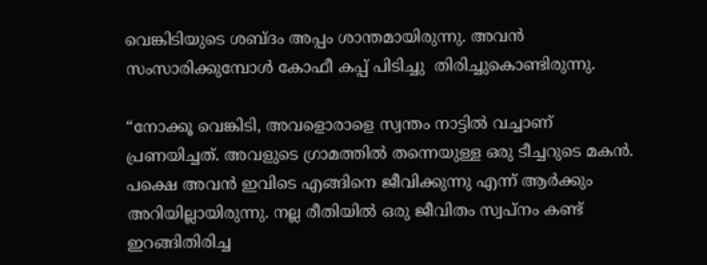വെങ്കിടിയുടെ ശബ്ദം അപ്പം ശാന്തമായിരുന്നു. അവൻ സംസാരിക്കുമ്പോൾ കോഫീ കപ്പ് പിടിച്ചു  തിരിച്ചുകൊണ്ടിരുന്നു.

“നോക്കൂ വെങ്കിടി, അവളൊരാളെ സ്വന്തം നാട്ടിൽ വച്ചാണ് പ്രണയിച്ചത്. അവളുടെ ഗ്രാമത്തിൽ തന്നെയുള്ള ഒരു ടീച്ചറുടെ മകൻ. പക്ഷെ അവൻ ഇവിടെ എങ്ങിനെ ജീവിക്കുന്നു എന്ന് ആർക്കും അറിയില്ലായിരുന്നു. നല്ല രീതിയിൽ ഒരു ജീവിതം സ്വപ്നം കണ്ട് ഇറങ്ങിതിരിച്ച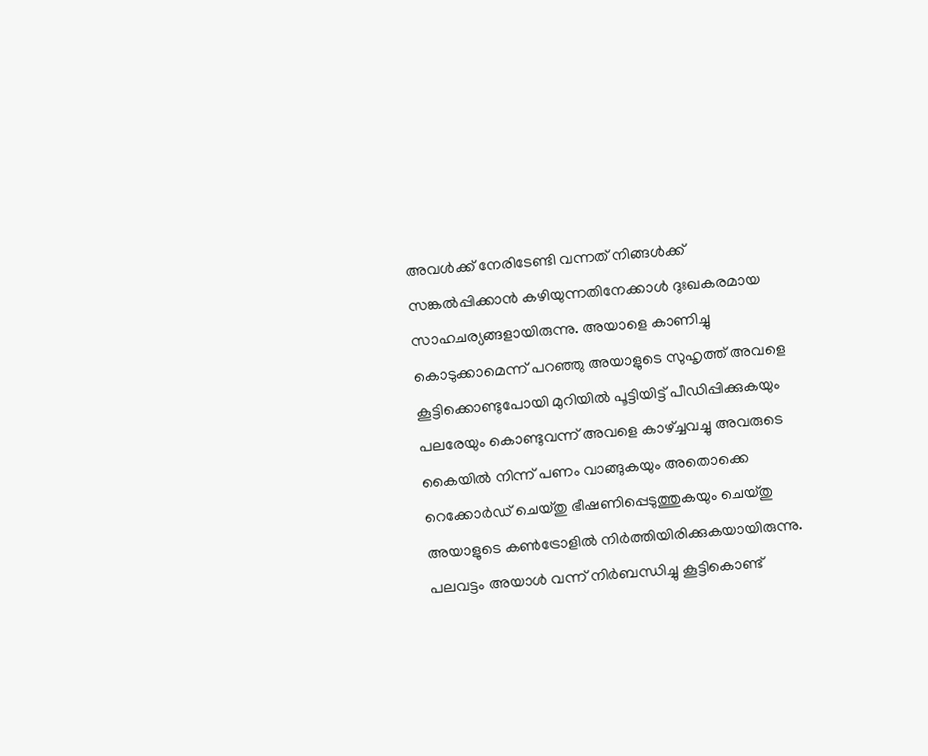അവൾക്ക് നേരിടേണ്ടി വന്നത് നിങ്ങൾക്ക് സങ്കൽപ്പിക്കാൻ കഴിയുന്നതിനേക്കാൾ ദുഃഖകരമായ സാഹചര്യങ്ങളായിരുന്നു. അയാളെ കാണിച്ചു കൊടുക്കാമെന്ന് പറഞ്ഞു അയാളുടെ സുഹൃത്ത് അവളെ കൂട്ടിക്കൊണ്ടുപോയി മുറിയിൽ പൂട്ടിയിട്ട് പീഡിപ്പിക്കുകയും പലരേയും കൊണ്ടുവന്ന് അവളെ കാഴ്ച്ചവച്ചു അവരുടെ കൈയിൽ നിന്ന് പണം വാങ്ങുകയും അതൊക്കെ റെക്കോർഡ് ചെയ്തു ഭീഷണിപ്പെടുത്തുകയും ചെയ്തു അയാളുടെ കൺട്രോളിൽ നിർത്തിയിരിക്കുകയായിരുന്നു. പലവട്ടം അയാൾ വന്ന് നിർബന്ധിച്ചു കൂട്ടികൊണ്ട്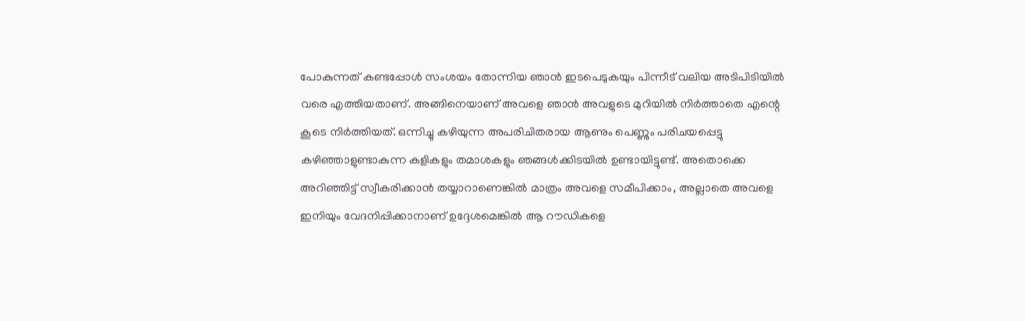പോകുന്നത് കണ്ടപ്പോൾ സംശയം തോന്നിയ ഞാൻ ഇടപെടുകയും പിന്നീട് വലിയ അടിപിടിയിൽ വരെ എത്തിയതാണ്. അങ്ങിനെയാണ് അവളെ ഞാൻ അവളുടെ മുറിയിൽ നിർത്താതെ എന്റെ കൂടെ നിർത്തിയത്. ഒന്നിച്ചു കഴിയുന്ന അപരിചിതരായ ആണും പെണ്ണും പരിചയപ്പെട്ടു കഴിഞ്ഞാളുണ്ടാകുന്ന കളികളും തമാശകളും ഞങ്ങൾക്കിടയിൽ ഉണ്ടായിട്ടുണ്ട്. അതൊക്കെ അറിഞ്ഞിട്ട് സ്വീകരിക്കാൻ തയ്യാറാണെങ്കിൽ മാത്രം അവളെ സമീപിക്കാം, അല്ലാതെ അവളെ ഇനിയും വേദനിപ്പിക്കാനാണ് ഉദ്ദേശമെങ്കിൽ ആ റൗഡികളെ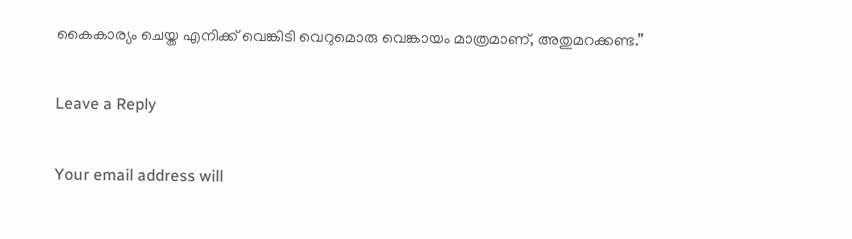കൈകാര്യം ചെയ്ത എനിക്ക് വെങ്കിടി വെറുമൊരു വെങ്കായം മാത്രമാണ്, അതുമറക്കണ്ട.”

Leave a Reply

Your email address will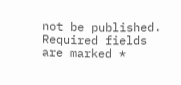not be published. Required fields are marked *